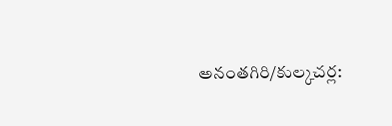అనంతగిరి/కుల్కచర్ల: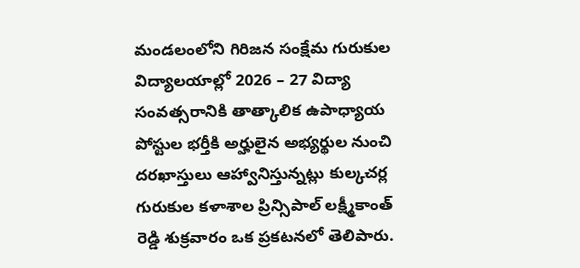మండలంలోని గిరిజన సంక్షేమ గురుకుల విద్యాలయాల్లో 2026 – 27 విద్యా సంవత్సరానికి తాత్కాలిక ఉపాధ్యాయ పోస్టుల భర్తీకి అర్హులైన అభ్యర్థుల నుంచి దరఖాస్తులు ఆహ్వానిస్తున్నట్లు కుల్కచర్ల గురుకుల కళాశాల ప్రిన్సిపాల్ లక్ష్మీకాంత్ రెడ్డి శుక్రవారం ఒక ప్రకటనలో తెలిపారు.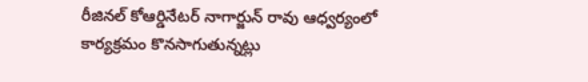రీజినల్ కోఆర్డినేటర్ నాగార్జున్ రావు ఆధ్వర్యంలో కార్యక్రమం కొనసాగుతున్నట్లు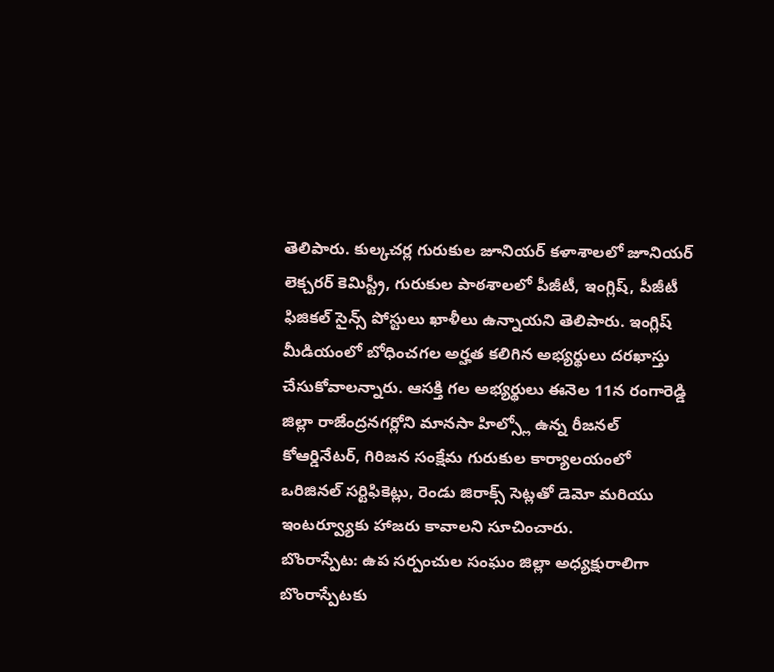తెలిపారు. కుల్కచర్ల గురుకుల జూనియర్ కళాశాలలో జూనియర్ లెక్చరర్ కెమిస్ట్రీ, గురుకుల పాఠశాలలో పీజీటీ, ఇంగ్లిష్, పీజీటీ ఫిజికల్ సైన్స్ పోస్టులు ఖాళీలు ఉన్నాయని తెలిపారు. ఇంగ్లిష్ మీడియంలో బోధించగల అర్హత కలిగిన అభ్యర్థులు దరఖాస్తు చేసుకోవాలన్నారు. ఆసక్తి గల అభ్యర్థులు ఈనెల 11న రంగారెడ్డి జిల్లా రాజేంద్రనగర్లోని మానసా హిల్స్లో ఉన్న రీజనల్ కోఆర్డినేటర్, గిరిజన సంక్షేమ గురుకుల కార్యాలయంలో ఒరిజినల్ సర్టిఫికెట్లు, రెండు జిరాక్స్ సెట్లతో డెమో మరియు ఇంటర్వ్యూకు హాజరు కావాలని సూచించారు.
బొంరాస్పేట: ఉప సర్పంచుల సంఘం జిల్లా అధ్యక్షురాలిగా బొంరాస్పేటకు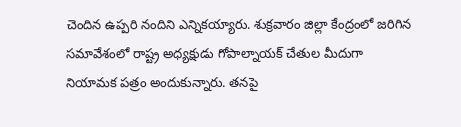చెందిన ఉప్పరి నందిని ఎన్నికయ్యారు. శుక్రవారం జిల్లా కేంద్రంలో జరిగిన సమావేశంలో రాష్ట్ర అధ్యక్షుడు గోపాల్నాయక్ చేతుల మీదుగా నియామక పత్రం అందుకున్నారు. తనపై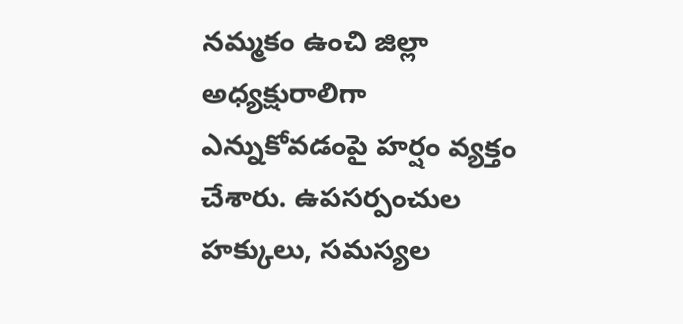నమ్మకం ఉంచి జిల్లా అధ్యక్షురాలిగా ఎన్నుకోవడంపై హర్షం వ్యక్తం చేశారు. ఉపసర్పంచుల హక్కులు, సమస్యల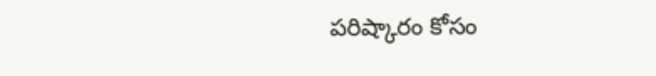పరిష్కారం కోసం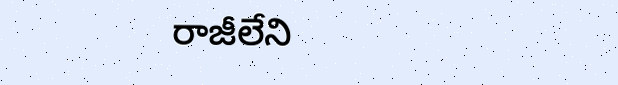రాజీలేని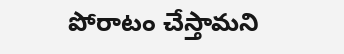పోరాటం చేస్తామని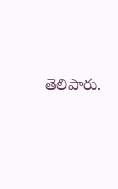తెలిపారు.